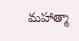మహాత్మా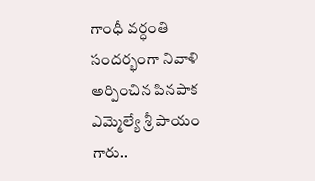గాంధీ వర్ధంతి సందర్భంగా నివాళి అర్పించిన పినపాక ఎమ్మెల్యే శ్రీ పాయం గారు..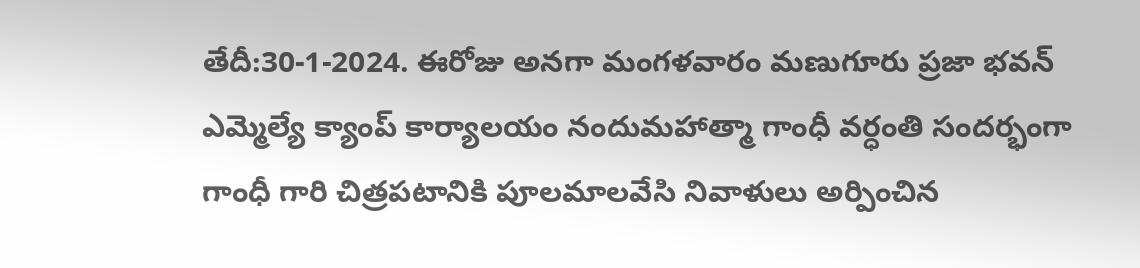తేదీ:30-1-2024. ఈరోజు అనగా మంగళవారం మణుగూరు ప్రజా భవన్ ఎమ్మెల్యే క్యాంప్ కార్యాలయం నందుమహాత్మా గాంధీ వర్ధంతి సందర్భంగా గాంధీ గారి చిత్రపటానికి పూలమాలవేసి నివాళులు అర్పించిన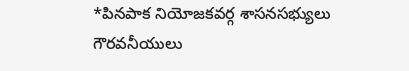*పినపాక నియోజకవర్గ శాసనసభ్యులు గౌరవనీయులు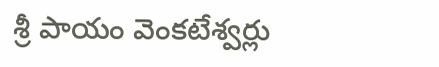శ్రీ పాయం వెంకటేశ్వర్లు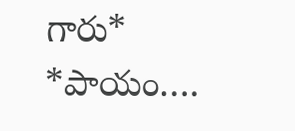గారు* *పాయం….